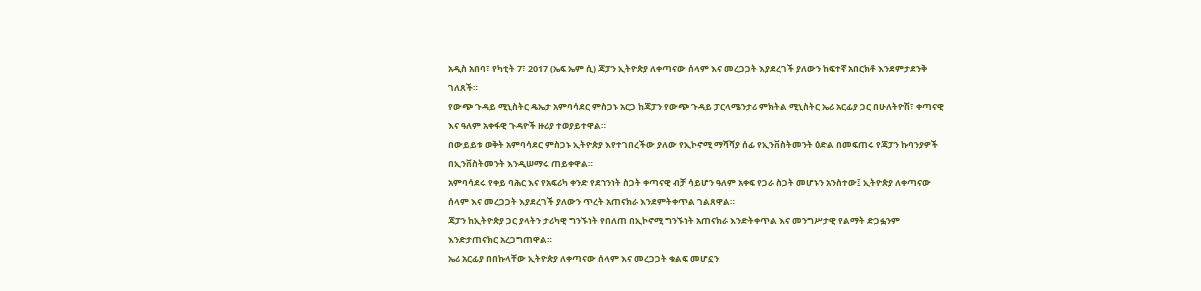አዲስ አበባ፣ የካቲት 7፣ 2017 (ኤፍ ኤም ሲ) ጃፓን ኢትዮጵያ ለቀጣናው ሰላም እና መረጋጋት እያደረገች ያለውን ከፍተኛ አበርክቶ እንደምታደንቅ ገለጸች።
የውጭ ጉዳይ ሚኒስትር ዴኤታ አምባሳደር ምስጋኑ አርጋ ከጃፓን የውጭ ጉዳይ ፓርላሜንታሪ ምክትል ሚኒስትር ኤሪ አርፊያ ጋር በሁለትዮሽ፣ ቀጣናዊ እና ዓለም አቀፋዊ ጉዳዮች ዙሪያ ተወያይተዋል።
በውይይቱ ወቅት አምባሳደር ምስጋኑ ኢትዮጵያ እየተገበረችው ያለው የኢኮኖሚ ማሻሻያ ሰፊ የኢንቨስትመንት ዕድል በመፍጠሩ የጃፓን ኩባንያዎች በኢንቨስትመንት እንዲሠማሩ ጠይቀዋል።
አምባሳደሩ የቀይ ባሕር እና የአፍሪካ ቀንድ የደኀንነት ስጋት ቀጣናዊ ብቻ ሳይሆን ዓለም አቀፍ የጋራ ስጋት መሆኑን አንስተው፤ ኢትዮጵያ ለቀጣናው ሰላም እና መረጋጋት እያደረገች ያለውን ጥረት አጠናክራ እንደምትቀጥል ገልጸዋል።
ጃፓን ከኢትዮጵያ ጋር ያላትን ታሪካዊ ግንኙነት የበለጠ በኢኮኖሚ ግንኙነት አጠናክራ እንድትቀጥል እና መንግሥታዊ የልማት ድጋፏንም እንድታጠናክር አረጋግጠዋል።
ኤሪ አርፊያ በበኩላቸው ኢትዮጵያ ለቀጣናው ሰላም እና መረጋጋት ቁልፍ መሆኗን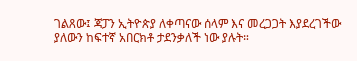ገልጸው፤ ጃፓን ኢትዮጵያ ለቀጣናው ሰላም እና መረጋጋት እያደረገችው ያለውን ከፍተኛ አበርክቶ ታደንቃለች ነው ያሉት።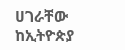ሀገራቸው ከኢትዮጵያ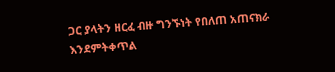ጋር ያላትን ዘርፈ ብዙ ግንኙነት የበለጠ አጠናክራ እንደምትቀጥል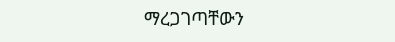ማረጋገጣቸውን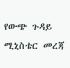የውጭ ጉዳይ ሚኒስቴር መረጃ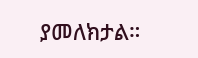ያመለክታል።